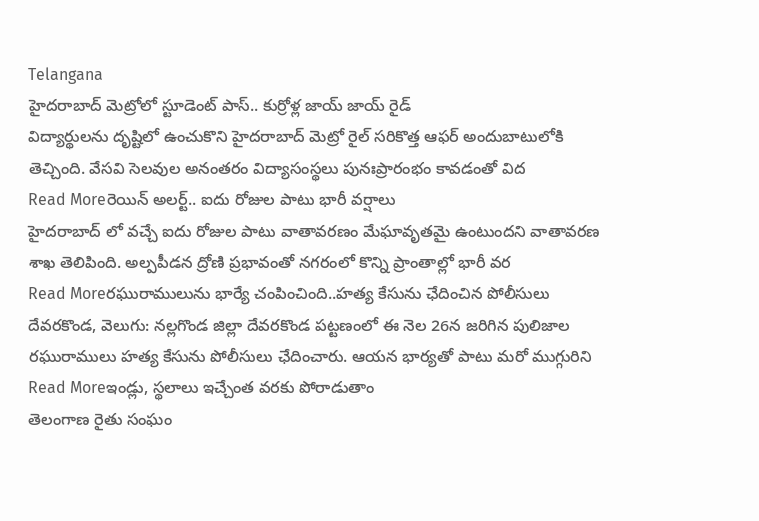Telangana
హైదరాబాద్ మెట్రోలో స్టూడెంట్ పాస్.. కుర్రోళ్ల జాయ్ జాయ్ రైడ్
విద్యార్థులను దృష్టిలో ఉంచుకొని హైదరాబాద్ మెట్రో రైల్ సరికొత్త ఆఫర్ అందుబాటులోకి తెచ్చింది. వేసవి సెలవుల అనంతరం విద్యాసంస్థలు పునఃప్రారంభం కావడంతో విద
Read Moreరెయిన్ అలర్ట్.. ఐదు రోజుల పాటు భారీ వర్షాలు
హైదరాబాద్ లో వచ్చే ఐదు రోజుల పాటు వాతావరణం మేఘావృతమై ఉంటుందని వాతావరణ శాఖ తెలిపింది. అల్పపీడన ద్రోణి ప్రభావంతో నగరంలో కొన్ని ప్రాంతాల్లో భారీ వర
Read Moreరఘురాములును భార్యే చంపించింది..హత్య కేసును ఛేదించిన పోలీసులు
దేవరకొండ, వెలుగు: నల్లగొండ జిల్లా దేవరకొండ పట్టణంలో ఈ నెల 26న జరిగిన పులిజాల రఘురాములు హత్య కేసును పోలీసులు ఛేదించారు. ఆయన భార్యతో పాటు మరో ముగ్గురిని
Read Moreఇండ్లు, స్థలాలు ఇచ్చేంత వరకు పోరాడుతాం
తెలంగాణ రైతు సంఘం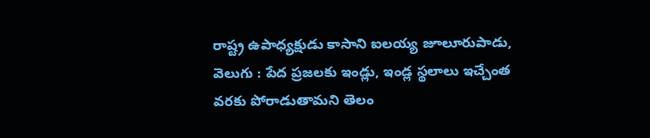రాష్ట్ర ఉపాధ్యక్షుడు కాసాని ఐలయ్య జూలూరుపాడు, వెలుగు : పేద ప్రజలకు ఇండ్లు, ఇండ్ల స్థలాలు ఇచ్చేంత వరకు పోరాడుతామని తెలం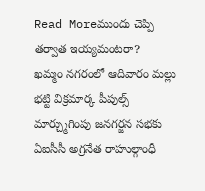Read Moreముందు చెప్పి తర్వాత ఇయ్యమంటరా?
ఖమ్మం నగరంలో ఆదివారం మల్లు భట్టి విక్రమార్క పీపుల్స్ మార్చ్ముగింపు జనగర్జన సభకు ఏఐసీసీ అగ్రనేత రాహుల్గాంధీ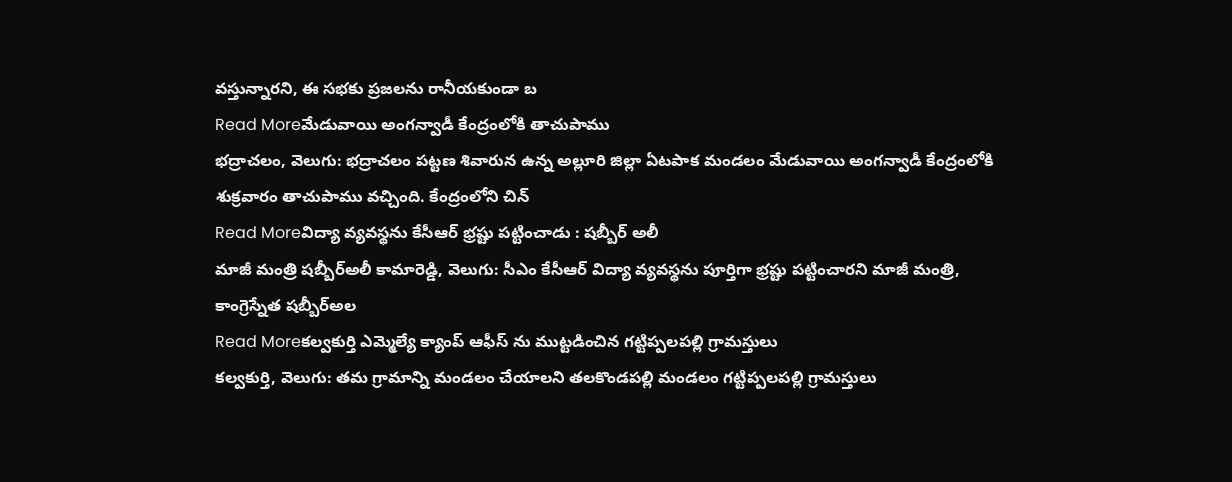వస్తున్నారని, ఈ సభకు ప్రజలను రానీయకుండా బ
Read Moreమేడువాయి అంగన్వాడీ కేంద్రంలోకి తాచుపాము
భద్రాచలం, వెలుగు: భద్రాచలం పట్టణ శివారున ఉన్న అల్లూరి జిల్లా ఏటపాక మండలం మేడువాయి అంగన్వాడీ కేంద్రంలోకి శుక్రవారం తాచుపాము వచ్చింది. కేంద్రంలోని చిన్
Read Moreవిద్యా వ్యవస్థను కేసీఆర్ భ్రష్టు పట్టించాడు : షబ్బీర్ అలీ
మాజీ మంత్రి షబ్బీర్అలీ కామారెడ్డి, వెలుగు: సీఎం కేసీఆర్ విద్యా వ్యవస్థను పూర్తిగా భ్రష్టు పట్టించారని మాజీ మంత్రి, కాంగ్రెస్నేత షబ్బీర్అల
Read Moreకల్వకుర్తి ఎమ్మెల్యే క్యాంప్ ఆఫీస్ ను ముట్టడించిన గట్టిప్పలపల్లి గ్రామస్తులు
కల్వకుర్తి, వెలుగు: తమ గ్రామాన్ని మండలం చేయాలని తలకొండపల్లి మండలం గట్టిప్పలపల్లి గ్రామస్తులు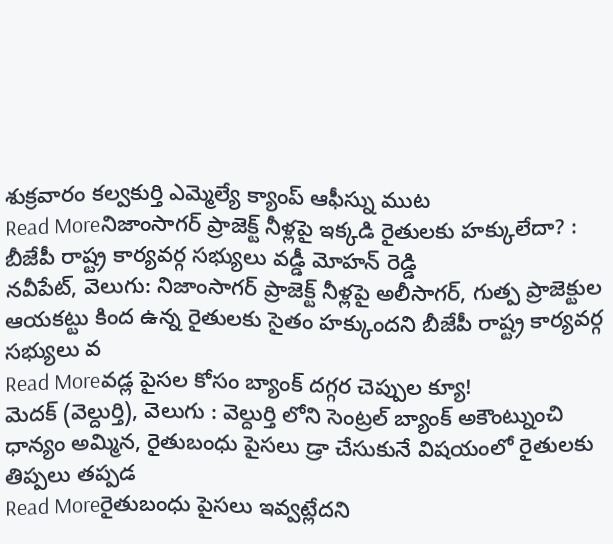శుక్రవారం కల్వకుర్తి ఎమ్మెల్యే క్యాంప్ ఆఫీస్ను ముట
Read Moreనిజాంసాగర్ ప్రాజెక్ట్ నీళ్లపై ఇక్కడి రైతులకు హక్కులేదా? : బీజేపీ రాష్ట్ర కార్యవర్గ సభ్యులు వడ్డీ మోహన్ రెడ్డి
నవీపేట్, వెలుగు: నిజాంసాగర్ ప్రాజెక్ట్ నీళ్లపై అలీసాగర్, గుత్ప ప్రాజెక్టుల ఆయకట్టు కింద ఉన్న రైతులకు సైతం హక్కుందని బీజేపీ రాష్ట్ర కార్యవర్గ సభ్యులు వ
Read Moreవడ్ల పైసల కోసం బ్యాంక్ దగ్గర చెప్పుల క్యూ!
మెదక్ (వెల్దుర్తి), వెలుగు : వెల్దుర్తి లోని సెంట్రల్ బ్యాంక్ అకౌంట్నుంచి ధాన్యం అమ్మిన, రైతుబంధు పైసలు డ్రా చేసుకునే విషయంలో రైతులకు తిప్పలు తప్పడ
Read Moreరైతుబంధు పైసలు ఇవ్వట్లేదని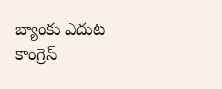బ్యాంకు ఎదుట కాంగ్రెస్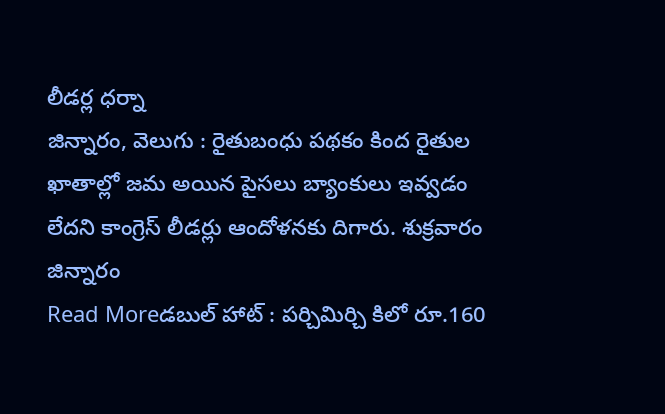లీడర్ల ధర్నా
జిన్నారం, వెలుగు : రైతుబంధు పథకం కింద రైతుల ఖాతాల్లో జమ అయిన పైసలు బ్యాంకులు ఇవ్వడం లేదని కాంగ్రెస్ లీడర్లు ఆందోళనకు దిగారు. శుక్రవారం జిన్నారం
Read Moreడబుల్ హాట్ : పర్చిమిర్చి కిలో రూ.160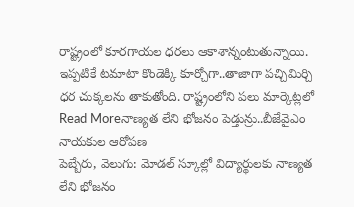రాష్ట్రంలో కూరగాయల ధరలు ఆకాశాన్నంటుతున్నాయి. ఇప్పటికే టమాటా కొండెక్కి కూర్చోగా..తాజాగా పచ్చిమిర్చి ధర చుక్కలను తాకుతోంది. రాష్ట్రంలోని పలు మార్కెట్లలో
Read Moreనాణ్యత లేని భోజనం పెడ్తున్రు..బీజేవైఎం నాయకుల ఆరోపణ
పెబ్బేరు, వెలుగు: మోడల్ స్కూల్లో విద్యార్థులకు నాణ్యత లేని భోజనం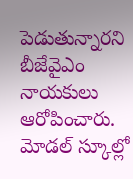పెడుతున్నారని బీజేవైఎం నాయకులు ఆరోపించారు. మోడల్ స్కూల్లో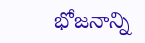భోజనాన్ని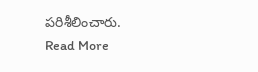పరిశీలించారు.
Read More